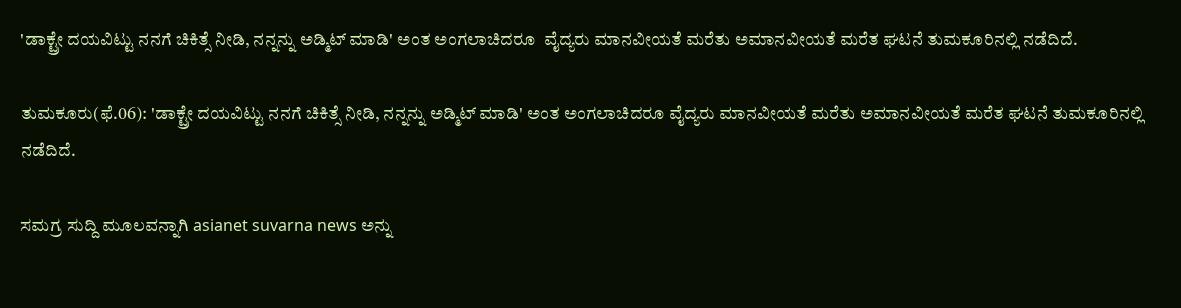'ಡಾಕ್ಟ್ರೇ ದಯವಿಟ್ಟು ನನಗೆ ಚಿಕಿತ್ಸೆ ನೀಡಿ, ನನ್ನನ್ನು ಅಡ್ಮಿಟ್ ಮಾಡಿ' ಅಂತ ಅಂಗಲಾಚಿದರೂ  ವೈದ್ಯರು ಮಾನವೀಯತೆ ಮರೆತು ಅಮಾನವೀಯತೆ ಮರೆತ ಘಟನೆ ತುಮಕೂರಿನಲ್ಲಿ ನಡೆದಿದೆ.

ತುಮಕೂರು(ಫೆ.06): 'ಡಾಕ್ಟ್ರೇ ದಯವಿಟ್ಟು ನನಗೆ ಚಿಕಿತ್ಸೆ ನೀಡಿ, ನನ್ನನ್ನು ಅಡ್ಮಿಟ್ ಮಾಡಿ' ಅಂತ ಅಂಗಲಾಚಿದರೂ ವೈದ್ಯರು ಮಾನವೀಯತೆ ಮರೆತು ಅಮಾನವೀಯತೆ ಮರೆತ ಘಟನೆ ತುಮಕೂರಿನಲ್ಲಿ ನಡೆದಿದೆ.

ಸಮಗ್ರ ಸುದ್ದಿ ಮೂಲವನ್ನಾಗಿ asianet suvarna news ಅನ್ನು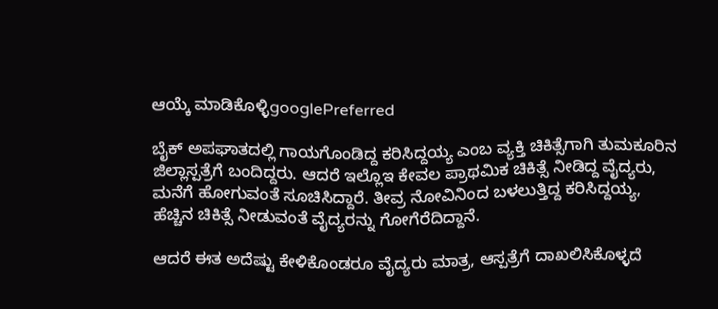ಆಯ್ಕೆ ಮಾಡಿಕೊಳ್ಳಿgooglePreferred

ಬೈಕ್ ಅಪಘಾತದಲ್ಲಿ ಗಾಯಗೊಂಡಿದ್ದ ಕರಿಸಿದ್ದಯ್ಯ ಎಂಬ ವ್ಯಕ್ತಿ ಚಿಕಿತ್ಸೆಗಾಗಿ ತುಮಕೂರಿನ ಜಿಲ್ಲಾಸ್ಪತ್ರೆಗೆ ಬಂದಿದ್ದರು. ಆದರೆ ಇಲ್ಲೊಇ ಕೇವಲ ಪ್ರಾಥಮಿಕ ಚಿಕಿತ್ಸೆ ನೀಡಿದ್ದ ವೈದ್ಯರು, ಮನೆಗೆ ಹೋಗುವಂತೆ ಸೂಚಿಸಿದ್ದಾರೆ. ತೀವ್ರ ನೋವಿನಿಂದ ಬಳಲುತ್ತಿದ್ದ ಕರಿಸಿದ್ದಯ್ಯ, ಹೆಚ್ಚಿನ ಚಿಕಿತ್ಸೆ ನೀಡುವಂತೆ ವೈದ್ಯರನ್ನು ಗೋಗೆರೆದಿದ್ದಾನೆ.

ಆದರೆ ಈತ ಅದೆಷ್ಟು ಕೇಳಿಕೊಂಡರೂ ವೈದ್ಯರು ಮಾತ್ರ, ಆಸ್ಪತ್ರೆಗೆ ದಾಖಲಿಸಿಕೊಳ್ಳದೆ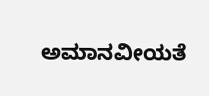ಅಮಾನವೀಯತೆ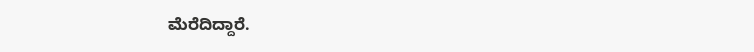ಮೆರೆದಿದ್ದಾರೆ.